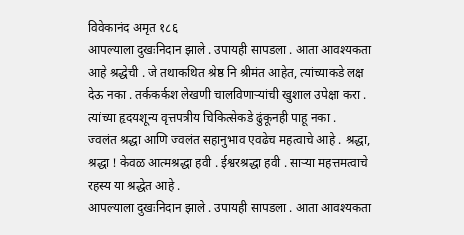विवेकानंद अमृत १८६
आपल्याला दुखःनिदान झाले . उपायही सापडला . आता आवश्यकता आहे श्रद्धेची . जे तथाकथित श्रेष्ठ नि श्रीमंत आहेत, त्यांच्याकडे लक्ष देऊ नका . तर्ककर्कश लेखणी चालविणाऱ्यांची खुशाल उपेक्षा करा . त्यांच्या हृदयशून्य वृत्तपत्रीय चिकित्सेकडे ढुंकूनही पाहू नका .
ज्वलंत श्रद्धा आणि ज्वलंत सहानुभाव एवढेच महत्वाचे आहे . श्रद्धा, श्रद्धा ! केवळ आत्मश्रद्धा हवी . ईश्वरश्रद्धा हवी . साऱ्या महत्तमत्वाचे रहस्य या श्रद्धेत आहे .
आपल्याला दुखःनिदान झाले . उपायही सापडला . आता आवश्यकता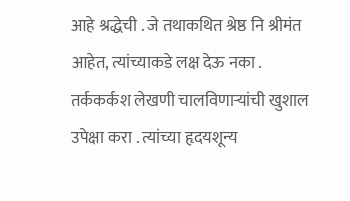आहे श्रद्धेची . जे तथाकथित श्रेष्ठ नि श्रीमंत आहेत, त्यांच्याकडे लक्ष देऊ नका . तर्ककर्कश लेखणी चालविणाऱ्यांची खुशाल उपेक्षा करा . त्यांच्या हृदयशून्य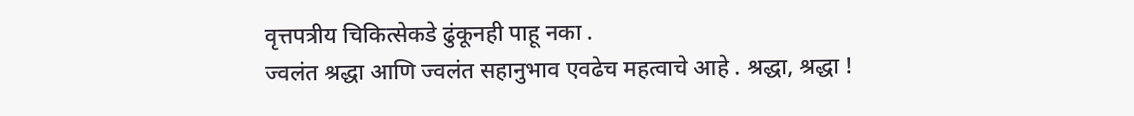वृत्तपत्रीय चिकित्सेकडे ढुंकूनही पाहू नका .
ज्वलंत श्रद्धा आणि ज्वलंत सहानुभाव एवढेच महत्वाचे आहे . श्रद्धा, श्रद्धा !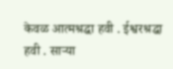केवळ आत्मश्रद्धा हवी . ईश्वरश्रद्धा हवी . साऱ्या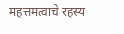महत्तमत्वाचे रहस्य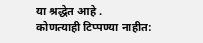या श्रद्धेत आहे .
कोणत्याही टिप्पण्या नाहीत: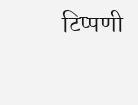टिप्पणी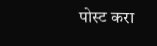पोस्ट करा